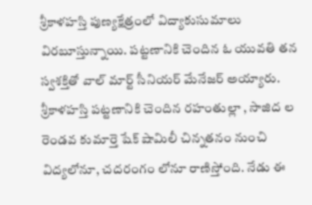శ్రీకాళహస్తి పుణ్యక్షేత్రంలో విద్యాకుసుమాలు విరబూస్తున్నాయి. పట్టణానికి చెందిన ఓ యువతి తన స్వశక్తితో వాల్ మార్ట్ సీనియర్ మేనేజర్ అయ్యారు.
శ్రీకాళహస్తి పట్టణానికి చెందిన రహంతుల్లా , సాజిద ల రెండవ కుమార్తె షేక్ షామిలీ చిన్నతనం నుంచి విద్యలోనూ, చదరంగం లోనూ రాణిస్తోంది. నేడు ఈ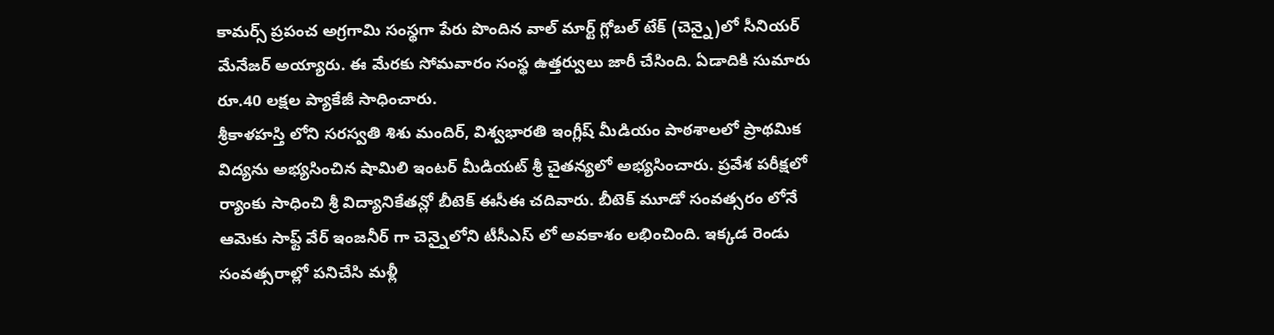కామర్స్ ప్రపంచ అగ్రగామి సంస్థగా పేరు పొందిన వాల్ మార్ట్ గ్లోబల్ టేక్ (చెన్నై)లో సీనియర్ మేనేజర్ అయ్యారు. ఈ మేరకు సోమవారం సంస్థ ఉత్తర్వులు జారీ చేసింది. ఏడాదికి సుమారు రూ.40 లక్షల ప్యాకేజీ సాధించారు.
శ్రీకాళహస్తి లోని సరస్వతి శిశు మందిర్, విశ్వభారతి ఇంగ్లీష్ మీడియం పాఠశాలలో ప్రాథమిక విద్యను అభ్యసించిన షామిలి ఇంటర్ మీడియట్ శ్రీ చైతన్యలో అభ్యసించారు. ప్రవేశ పరీక్షలో ర్యాంకు సాధించి శ్రీ విద్యానికేతన్లో బీటెక్ ఈసీఈ చదివారు. బీటెక్ మూడో సంవత్సరం లోనే ఆమెకు సాఫ్ట్ వేర్ ఇంజనీర్ గా చెన్నైలోని టీసీఎస్ లో అవకాశం లభించింది. ఇక్కడ రెండు సంవత్సరాల్లో పనిచేసి మళ్లీ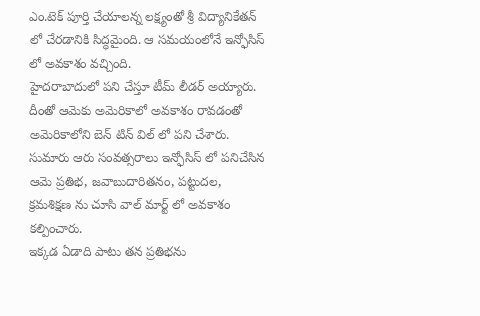ఎం.టెక్ పూర్తి చేయాలన్న లక్ష్యంతో శ్రీ విద్యానికేతన్ లో చేరడానికి సిద్ధమైంది. ఆ సమయంలోనే ఇన్ఫోసిస్ లో అవకాశం వచ్చింది.
హైదరాబాదులో పని చేస్తూ టీమ్ లీడర్ అయ్యారు. దీంతో ఆమెకు అమెరికాలో అవకాశం రావడంతో అమెరికాలోని బెన్ టిన్ విల్ లో పని చేశారు. సుమారు ఆరు సంవత్సరాలు ఇన్ఫోసిస్ లో పనిచేసిన ఆమె ప్రతిభ, జవాబుదారితనం, పట్టుదల, క్రమశిక్షణ ను చూసి వాల్ మార్ట్ లో అవకాశం కల్పించారు.
ఇక్కడ ఏడాది పాటు తన ప్రతిభను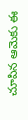చూపిన ఆమెకు ఈ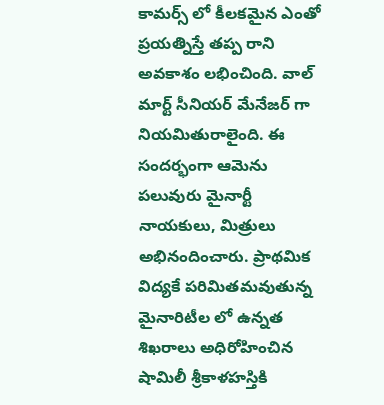కామర్స్ లో కీలకమైన ఎంతో ప్రయత్నిస్తే తప్ప రాని అవకాశం లభించింది. వాల్ మార్ట్ సీనియర్ మేనేజర్ గా నియమితురాలైంది. ఈ సందర్భంగా ఆమెను పలువురు మైనార్టీ నాయకులు, మిత్రులు అభినందించారు. ప్రాథమిక విద్యకే పరిమితమవుతున్న మైనారిటీల లో ఉన్నత శిఖరాలు అధిరోహించిన షామిలీ శ్రీకాళహస్తికి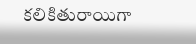కలికితురాయిగా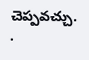చెప్పవచ్చు.
.